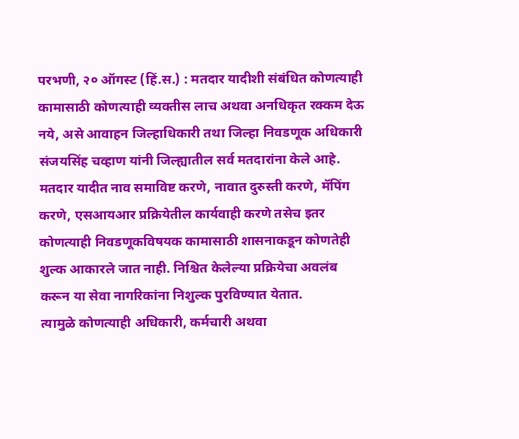परभणी, २० ऑगस्ट (हिं.स.) : मतदार यादीशी संबंधित कोणत्याही कामासाठी कोणत्याही व्यक्तीस लाच अथवा अनधिकृत रक्कम देऊ नये, असे आवाहन जिल्हाधिकारी तथा जिल्हा निवडणूक अधिकारी संजयसिंह चव्हाण यांनी जिल्ह्यातील सर्व मतदारांना केले आहे.
मतदार यादीत नाव समाविष्ट करणे, नावात दुरुस्ती करणे, मॅपिंग करणे, एसआयआर प्रक्रियेतील कार्यवाही करणे तसेच इतर कोणत्याही निवडणूकविषयक कामासाठी शासनाकडून कोणतेही शुल्क आकारले जात नाही. निश्चित केलेल्या प्रक्रियेचा अवलंब करून या सेवा नागरिकांना निशुल्क पुरविण्यात येतात.
त्यामुळे कोणत्याही अधिकारी, कर्मचारी अथवा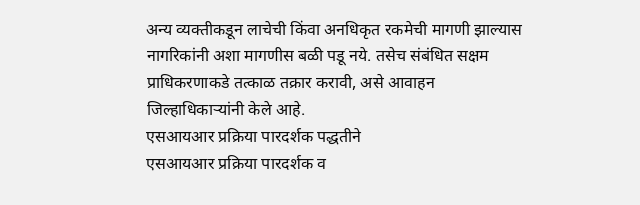अन्य व्यक्तीकडून लाचेची किंवा अनधिकृत रकमेची मागणी झाल्यास नागरिकांनी अशा मागणीस बळी पडू नये. तसेच संबंधित सक्षम प्राधिकरणाकडे तत्काळ तक्रार करावी, असे आवाहन जिल्हाधिकाऱ्यांनी केले आहे.
एसआयआर प्रक्रिया पारदर्शक पद्धतीने
एसआयआर प्रक्रिया पारदर्शक व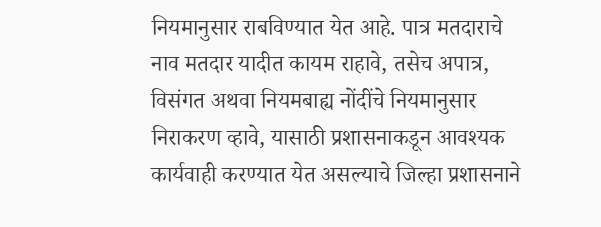नियमानुसार राबविण्यात येत आहे. पात्र मतदाराचे नाव मतदार यादीत कायम राहावे, तसेच अपात्र, विसंगत अथवा नियमबाह्य नोंदींचे नियमानुसार निराकरण व्हावे, यासाठी प्रशासनाकडून आवश्यक कार्यवाही करण्यात येत असल्याचे जिल्हा प्रशासनाने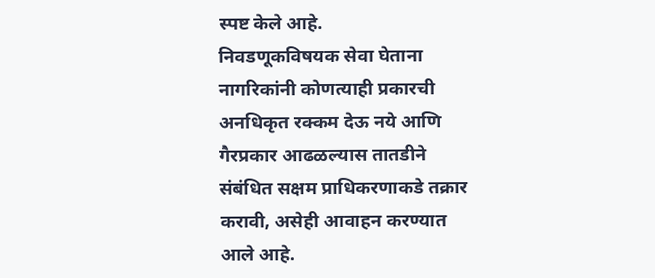स्पष्ट केले आहे.
निवडणूकविषयक सेवा घेताना नागरिकांनी कोणत्याही प्रकारची अनधिकृत रक्कम देऊ नये आणि गैरप्रकार आढळल्यास तातडीने संबंधित सक्षम प्राधिकरणाकडे तक्रार करावी, असेही आवाहन करण्यात आले आहे.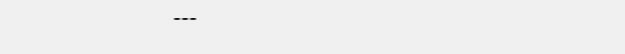---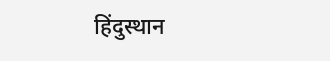हिंदुस्थान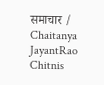समाचार / Chaitanya JayantRao Chitnis